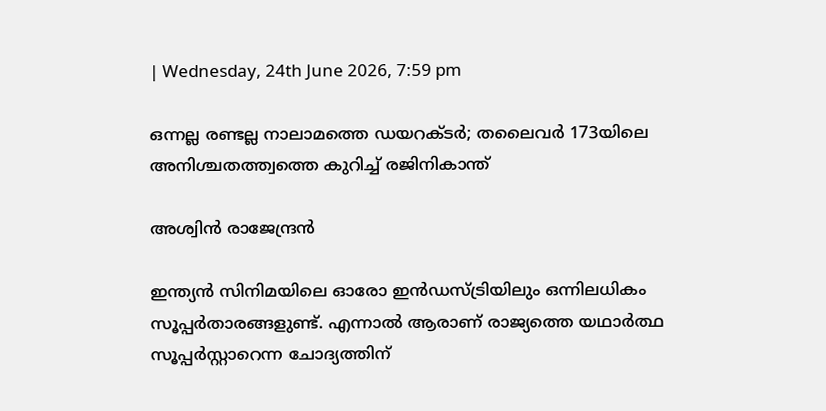| Wednesday, 24th June 2026, 7:59 pm

ഒന്നല്ല രണ്ടല്ല നാലാമത്തെ ഡയറക്ടര്‍; തലൈവര്‍ 173യിലെ അനിശ്ചതത്ത്വത്തെ കുറിച്ച് രജിനികാന്ത്

അശ്വിന്‍ രാജേന്ദ്രന്‍

ഇന്ത്യന്‍ സിനിമയിലെ ഓരോ ഇന്‍ഡസ്ട്രിയിലും ഒന്നിലധികം സൂപ്പര്‍താരങ്ങളുണ്ട്. എന്നാല്‍ ആരാണ് രാജ്യത്തെ യഥാര്‍ത്ഥ സൂപ്പര്‍സ്റ്റാറെന്ന ചോദ്യത്തിന്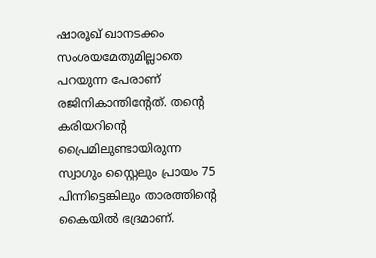ഷാരൂഖ് ഖാനടക്കം സംശയമേതുമില്ലാതെ പറയുന്ന പേരാണ് രജിനികാന്തിന്റേത്. തന്റെ കരിയറിന്റെ പ്രൈമിലുണ്ടായിരുന്ന സ്വാഗും സ്റ്റൈലും പ്രായം 75 പിന്നിട്ടെങ്കിലും താരത്തിന്റെ കൈയില്‍ ഭദ്രമാണ്.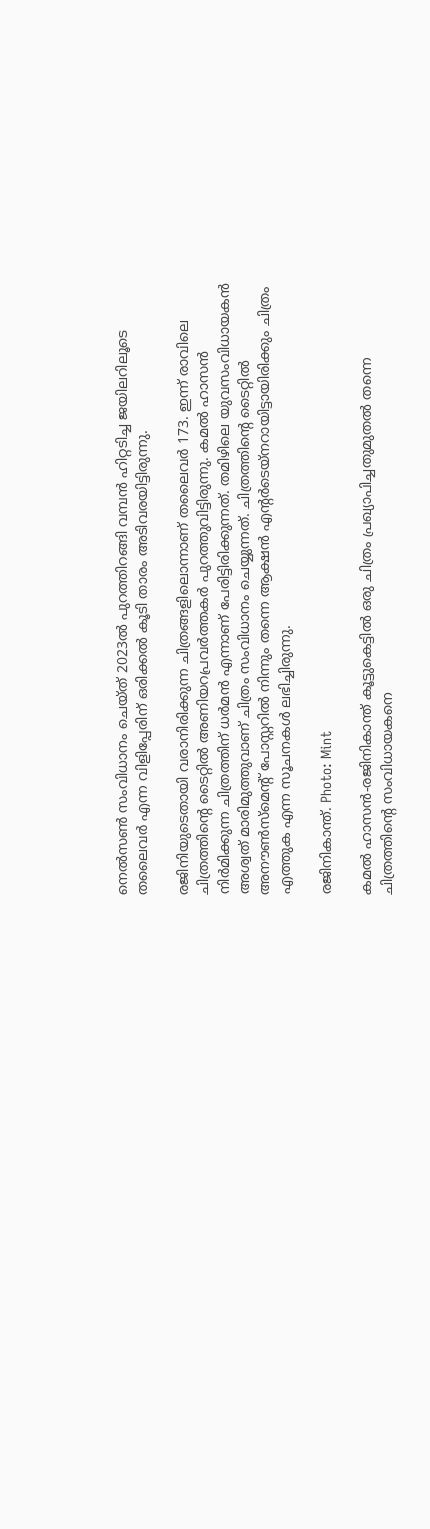നെല്‍സണ്‍ സംവിധാനം ചെയ്ത് 2023ല്‍ പുറത്തിറങ്ങി വമ്പന്‍ ഹിറ്റടിച്ച ജയിലറിലൂടെ തലൈവര്‍ എന്ന വിളിപ്പേരിന് ഒരിക്കല്‍ കൂടി താരം അടിവരയിട്ടിരുന്നു.

രജിനിയുടെതായി വരാനിരിക്കുന്ന ചിത്രങ്ങളിലൊന്നാണ് തലൈവര്‍ 173. ഇന്ന് രാവിലെ ചിത്രത്തിന്റെ ടൈറ്റില്‍ അണിയറപ്രവര്‍ത്തകര്‍ പുറത്തുവിട്ടിരുന്നു. കമല്‍ ഹാസന്‍ നിര്‍മിക്കുന്ന ചിത്രത്തിന് ധര്‍മന്‍ എന്നാണ് പേരിട്ടിരിക്കുന്നത്. തമിഴിലെ യുവസംവിധായകന്‍ അശ്വത് മാരിമുത്തുവാണ് ചിത്രം സംവിധാനം ചെയ്യുന്നത്. ചിത്രത്തിന്റെ ടൈറ്റില്‍ അനൗണ്‍സ്‌മെന്റ് പോസ്റ്ററില്‍ നിന്നും തന്നെ ആക്ഷന്‍ എന്റര്‍ടെയ്‌നറായിട്ടായിരിക്കും ചിത്രം എത്തുക എന്ന സൂചനകള്‍ ലഭിച്ചിരുന്നു.

രജിനികാന്ത്. Photo: Mint

കമല്‍ ഹാസന്‍-രജിനികാന്ത് കൂട്ടുകെട്ടില്‍ ഒരു ചിത്രം പ്രഖ്യാപിച്ചതുമുതല്‍ തന്നെ ചിത്രത്തിന്റെ സംവിധായകനെ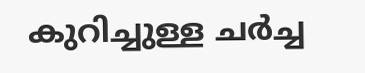കുറിച്ചുള്ള ചര്‍ച്ച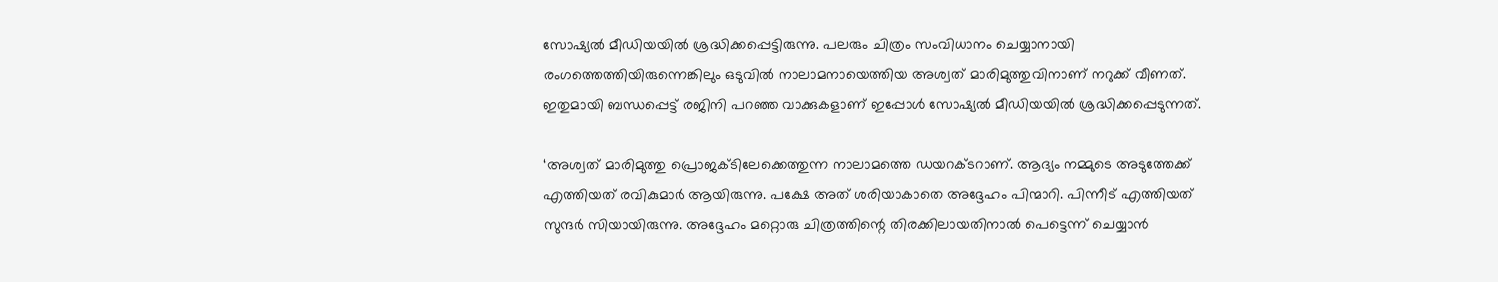സോഷ്യല്‍ മീഡിയയില്‍ ശ്രദ്ധിക്കപ്പെട്ടിരുന്നു. പലരും ചിത്രം സംവിധാനം ചെയ്യാനായി രംഗത്തെത്തിയിരുന്നെങ്കിലും ഒടുവില്‍ നാലാമനായെത്തിയ അശ്വത് മാരിമുത്തുവിനാണ് നറുക്ക് വീണത്. ഇതുമായി ബന്ധപ്പെട്ട് രജിനി പറഞ്ഞ വാക്കുകളാണ് ഇപ്പോള്‍ സോഷ്യല്‍ മീഡിയയില്‍ ശ്രദ്ധിക്കപ്പെടുന്നത്.

‘അശ്വത് മാരിമുത്തു പ്രൊജക്ടിലേക്കെത്തുന്ന നാലാമത്തെ ഡയറക്ടറാണ്. ആദ്യം നമ്മുടെ അടുത്തേക്ക് എത്തിയത് രവികുമാര്‍ ആയിരുന്നു. പക്ഷേ അത് ശരിയാകാതെ അദ്ദേഹം പിന്മാറി. പിന്നീട് എത്തിയത് സുന്ദര്‍ സിയായിരുന്നു. അദ്ദേഹം മറ്റൊരു ചിത്രത്തിന്റെ തിരക്കിലായതിനാല്‍ പെട്ടെന്ന് ചെയ്യാന്‍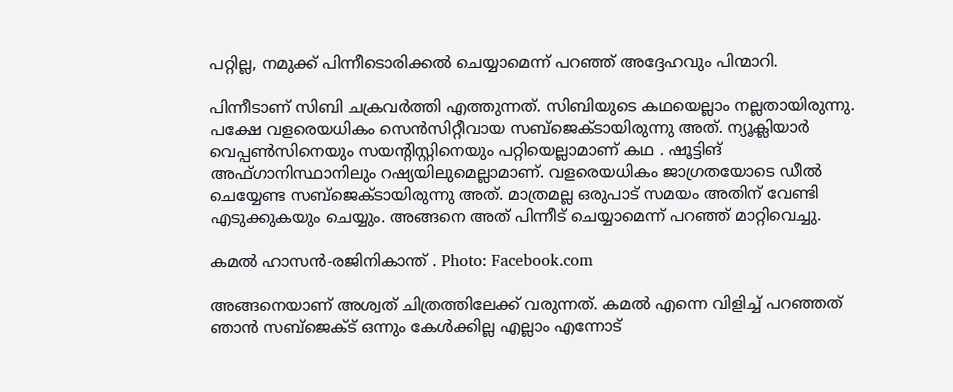പറ്റില്ല, നമുക്ക് പിന്നീടൊരിക്കല്‍ ചെയ്യാമെന്ന് പറഞ്ഞ് അദ്ദേഹവും പിന്മാറി.

പിന്നീടാണ് സിബി ചക്രവര്‍ത്തി എത്തുന്നത്. സിബിയുടെ കഥയെല്ലാം നല്ലതായിരുന്നു. പക്ഷേ വളരെയധികം സെന്‍സിറ്റീവായ സബ്‌ജെക്ടായിരുന്നു അത്. ന്യൂക്ലിയാര്‍ വെപ്പണ്‍സിനെയും സയന്റിസ്റ്റിനെയും പറ്റിയെല്ലാമാണ് കഥ . ഷൂട്ടിങ് അഫ്ഗാനിസ്ഥാനിലും റഷ്യയിലുമെല്ലാമാണ്. വളരെയധികം ജാഗ്രതയോടെ ഡീല്‍ ചെയ്യേണ്ട സബ്‌ജെക്ടായിരുന്നു അത്. മാത്രമല്ല ഒരുപാട് സമയം അതിന് വേണ്ടി എടുക്കുകയും ചെയ്യും. അങ്ങനെ അത് പിന്നീട് ചെയ്യാമെന്ന് പറഞ്ഞ് മാറ്റിവെച്ചു.

കമല്‍ ഹാസന്‍-രജിനികാന്ത് . Photo: Facebook.com

അങ്ങനെയാണ് അശ്വത് ചിത്രത്തിലേക്ക് വരുന്നത്. കമല്‍ എന്നെ വിളിച്ച് പറഞ്ഞത് ഞാന്‍ സബ്‌ജെക്ട് ഒന്നും കേള്‍ക്കില്ല എല്ലാം എന്നോട്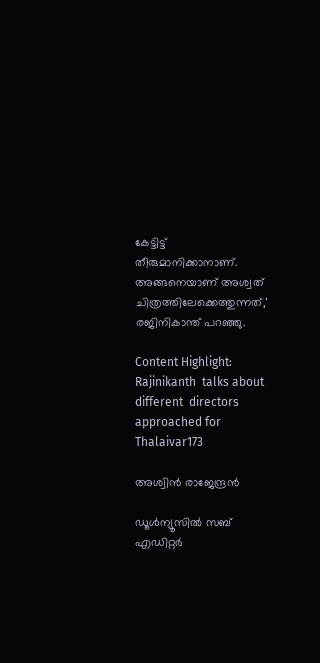കേട്ടിട്ട് തീരുമാനിക്കാനാണ്. അങ്ങനെയാണ് അശ്വത് ചിത്രത്തിലേക്കെത്തുന്നത്,’ രജിനികാന്ത് പറഞ്ഞു.

Content Highlight: Rajinikanth  talks about different  directors approached for Thalaivar173

അശ്വിന്‍ രാജേന്ദ്രന്‍

ഡൂള്‍ന്യൂസില്‍ സബ് എഡിറ്റര്‍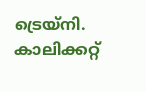ട്രെയ്‌നി. കാലിക്കറ്റ്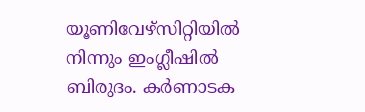യൂണിവേഴ്സിറ്റിയില്‍ നിന്നും ഇംഗ്ലീഷില്‍ ബിരുദം. കര്‍ണാടക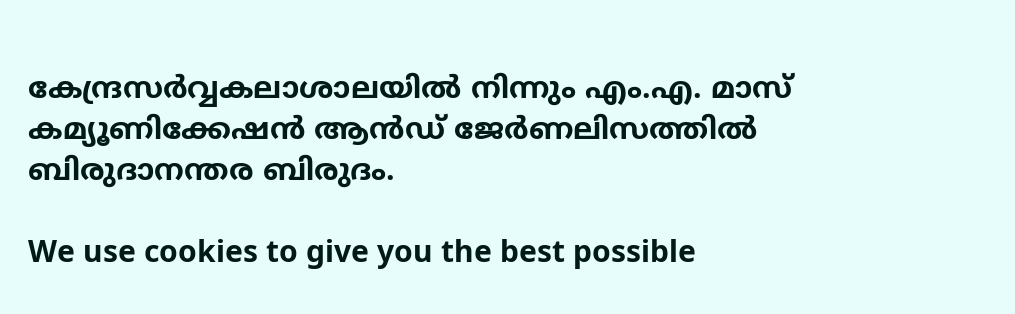കേന്ദ്രസര്‍വ്വകലാശാലയില്‍ നിന്നും എം.എ. മാസ് കമ്യൂണിക്കേഷന്‍ ആന്‍ഡ് ജേര്‍ണലിസത്തില്‍ ബിരുദാനന്തര ബിരുദം.

We use cookies to give you the best possible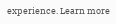experience. Learn more